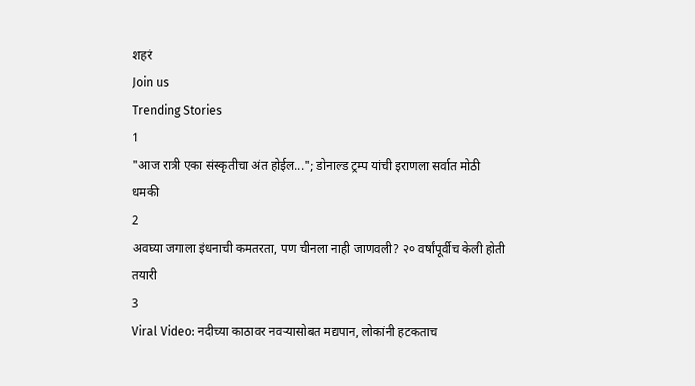शहरं
Join us
Trending Stories
1
"आज रात्री एका संस्कृतीचा अंत होईल..."; डोनाल्ड ट्रम्प यांची इराणला सर्वात मोठी धमकी
2
अवघ्या जगाला इंधनाची कमतरता, पण चीनला नाही जाणवली? २० वर्षांपूर्वीच केली होती तयारी
3
Viral Video: नदीच्या काठावर नवऱ्यासोबत मद्यपान, लोकांनी हटकताच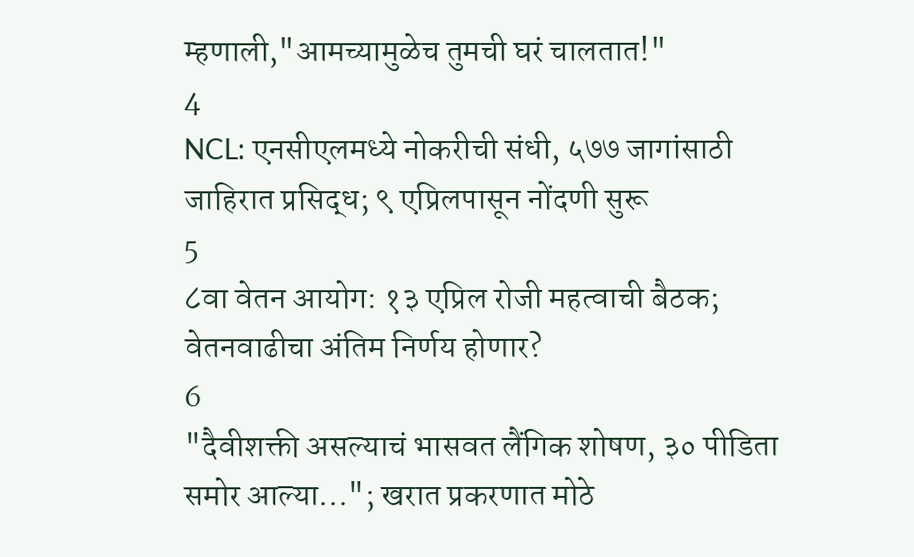म्हणाली,"आमच्यामुळेच तुमची घरं चालतात!"
4
NCL: एनसीएलमध्ये नोकरीची संधी, ५७७ जागांसाठी जाहिरात प्रसिद्ध; ९ एप्रिलपासून नोंदणी सुरू
5
८वा वेतन आयोग: १३ एप्रिल रोजी महत्वाची बैठक; वेतनवाढीचा अंतिम निर्णय होणार?
6
"दैवीशक्ती असल्याचं भासवत लैंगिक शोषण, ३० पीडिता समोर आल्या..."; खरात प्रकरणात मोठे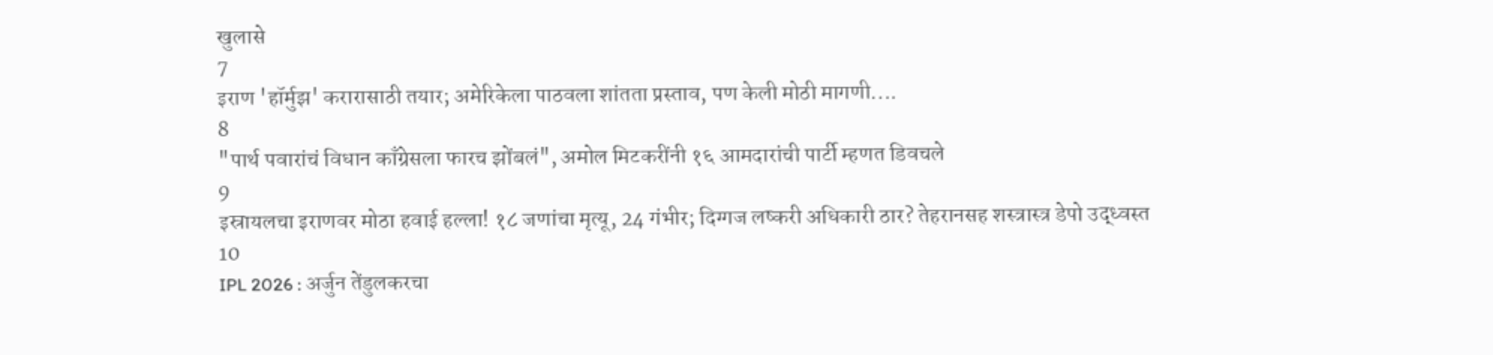खुलासे
7
इराण 'हॉर्मुझ' करारासाठी तयार; अमेरिकेला पाठवला शांतता प्रस्ताव, पण केली मोठी मागणी....
8
"पार्थ पवारांचं विधान काँग्रेसला फारच झोंबलं", अमोल मिटकरींनी १६ आमदारांची पार्टी म्हणत डिवचले
9
इस्रायलचा इराणवर मोठा हवाई हल्ला! १८ जणांचा मृत्यू, 24 गंभीर; दिग्गज लष्करी अधिकारी ठार? तेहरानसह शस्त्रास्त्र डेपो उद्ध्वस्त
10
IPL 2026 : अर्जुन तेंडुलकरचा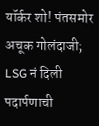यॉर्कर शो! पंतसमोर अचूक गोलंदाजी; LSG नं दिली पदार्पणाची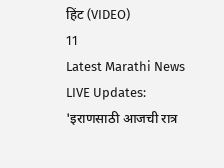हिंट (VIDEO)
11
Latest Marathi News LIVE Updates: 'इराणसाठी आजची रात्र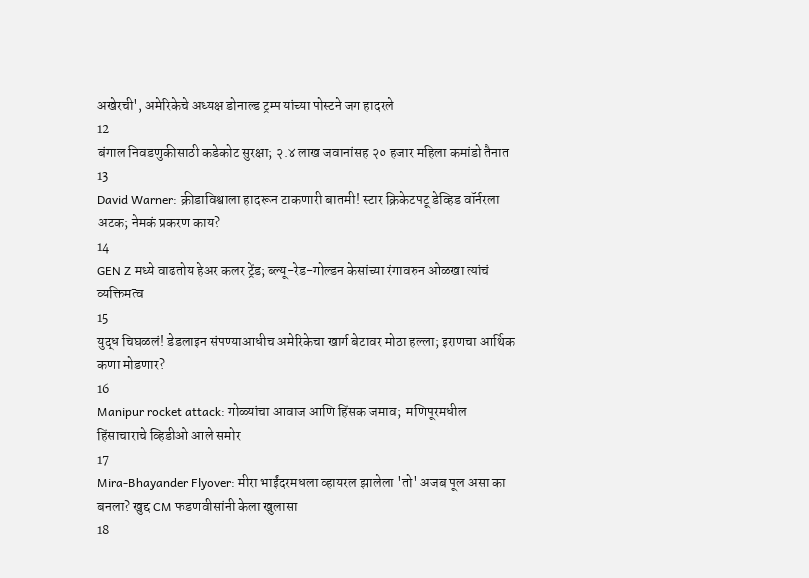अखेरची', अमेरिकेचे अध्यक्ष डोनाल्ड ट्रम्प यांच्या पोस्टने जग हादरले
12
बंगाल निवडणुकीसाठी कडेकोट सुरक्षा; २.४ लाख जवानांसह २० हजार महिला कमांडो तैनात
13
David Warner: क्रीडाविश्वाला हादरून टाकणारी बातमी! स्टार क्रिकेटपटू डेव्हिड वॉर्नरला अटक; नेमकं प्रकरण काय?
14
GEN Z मध्ये वाढतोय हेअर कलर ट्रेंड; ब्ल्यू-रेड-गोल्डन केसांच्या रंगावरुन ओळखा त्यांचं व्यक्तिमत्व
15
युद्ध चिघळलं! डेडलाइन संपण्याआधीच अमेरिकेचा खार्ग बेटावर मोठा हल्ला; इराणचा आर्थिक कणा मोडणार?
16
Manipur rocket attack: गोळ्यांचा आवाज आणि हिंसक जमाव;  मणिपूरमधील हिंसाचाराचे व्हिडीओ आले समोर
17
Mira-Bhayander Flyover: मीरा भाईंदरमधला व्हायरल झालेला 'तो' अजब पूल असा का बनला? खुद्द CM फडणवीसांनी केला खुलासा
18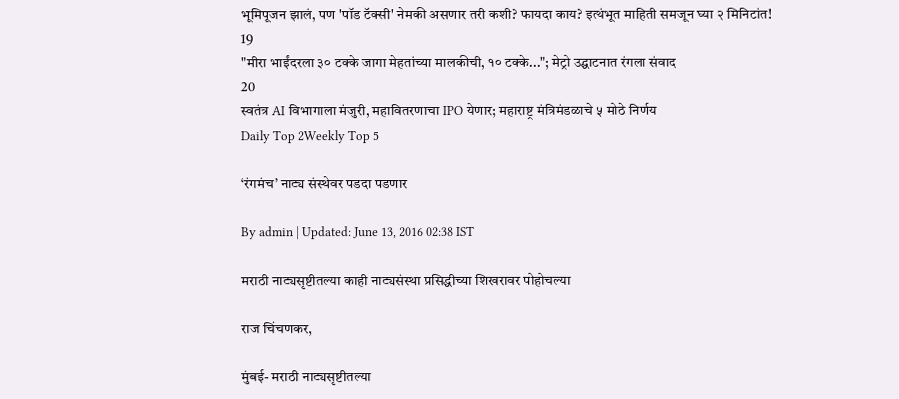भूमिपूजन झालं, पण 'पॉड टॅक्सी' नेमकी असणार तरी कशी? फायदा काय? इत्थंभूत माहिती समजून घ्या २ मिनिटांत!
19
"मीरा भाईंदरला ३० टक्के जागा मेहतांच्या मालकीची, १० टक्के..."; मेट्रो उद्घाटनात रंगला संवाद
20
स्वतंत्र AI विभागाला मंजुरी, महावितरणाचा IPO येणार; महाराष्ट्र मंत्रिमंडळाचे ५ मोठे निर्णय
Daily Top 2Weekly Top 5

‘रंगमंच’ नाट्य संस्थेवर पडदा पडणार

By admin | Updated: June 13, 2016 02:38 IST

मराठी नाट्यसृष्टीतल्या काही नाट्यसंस्था प्रसिद्धीच्या शिखरावर पोहोचल्या

राज चिंचणकर,

मुंबई- मराठी नाट्यसृष्टीतल्या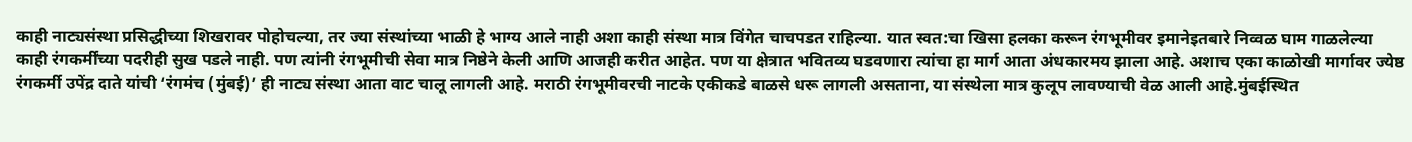काही नाट्यसंस्था प्रसिद्धीच्या शिखरावर पोहोचल्या, तर ज्या संस्थांच्या भाळी हे भाग्य आले नाही अशा काही संस्था मात्र विंगेत चाचपडत राहिल्या. यात स्वत:चा खिसा हलका करून रंगभूमीवर इमानेइतबारे निव्वळ घाम गाळलेल्या काही रंगकर्मींच्या पदरीही सुख पडले नाही. पण त्यांनी रंगभूमीची सेवा मात्र निष्ठेने केली आणि आजही करीत आहेत. पण या क्षेत्रात भवितव्य घडवणारा त्यांचा हा मार्ग आता अंधकारमय झाला आहे. अशाच एका काळोखी मार्गावर ज्येष्ठ रंगकर्मी उपेंद्र दाते यांची ‘रंगमंच (मुंबई)’ ही नाट्य संस्था आता वाट चालू लागली आहे. मराठी रंगभूमीवरची नाटके एकीकडे बाळसे धरू लागली असताना, या संस्थेला मात्र कुलूप लावण्याची वेळ आली आहे.मुंबईस्थित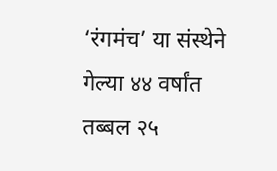‘रंगमंच’ या संस्थेने गेल्या ४४ वर्षांत तब्बल २५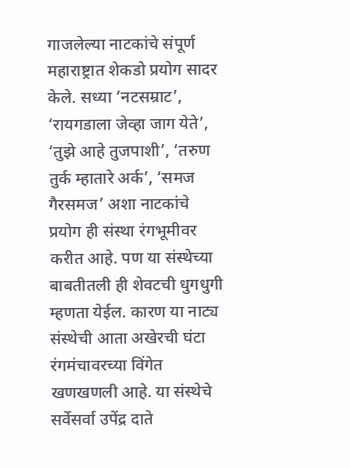गाजलेल्या नाटकांचे संपूर्ण महाराष्ट्रात शेकडो प्रयोग सादर केले. सध्या ‘नटसम्राट’, ‘रायगडाला जेव्हा जाग येते’, ‘तुझे आहे तुजपाशी’, ‘तरुण तुर्क म्हातारे अर्क’, ‘समज गैरसमज’ अशा नाटकांचे प्रयोग ही संस्था रंगभूमीवर करीत आहे. पण या संस्थेच्या बाबतीतली ही शेवटची धुगधुगी म्हणता येईल. कारण या नाट्य संस्थेची आता अखेरची घंटा रंगमंचावरच्या विंगेत खणखणली आहे. या संस्थेचे सर्वेसर्वा उपेंद्र दाते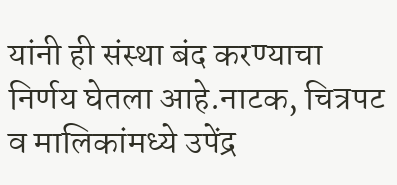यांनी ही संस्था बंद करण्याचा निर्णय घेतला आहे.नाटक, चित्रपट व मालिकांमध्ये उपेंद्र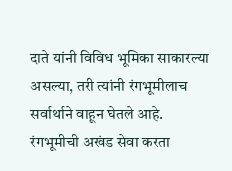दाते यांनी विविध भूमिका साकारल्या असल्या, तरी त्यांनी रंगभूमीलाच सर्वार्थाने वाहून घेतले आहे. रंगभूमीची अखंड सेवा करता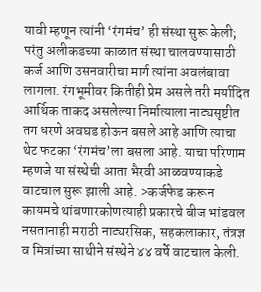यावी म्हणून त्यांनी ‘रंगमंच’ ही संस्था सुरू केली; परंतु अलीकडच्या काळात संस्था चालवण्यासाठी कर्ज आणि उसनवारीचा मार्ग त्यांना अवलंबावा लागला. रंगभूमीवर कितीही प्रेम असले तरी मर्यादित आर्थिक ताकद असलेल्या निर्मात्याला नाट्यसृष्टीत तग धरणे अवघड होऊन बसले आहे आणि त्याचा थेट फटका ‘रंगमंच’ला बसला आहे. याचा परिणाम म्हणजे या संस्थेची आता भैरवी आळवण्याकडे वाटचाल सुरू झाली आहे. >कर्जफेड करून कायमचे थांबणारकोणत्याही प्रकारचे बीज भांडवल नसतानाही मराठी नाट्यरसिक, सहकलाकार, तंत्रज्ञ व मित्रांच्या साथीने संस्थेने ४४ वर्षे वाटचाल केली.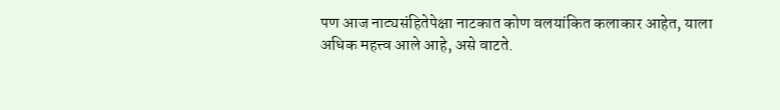पण आज नाट्यसंहितेपेक्षा नाटकात कोण वलयांकित कलाकार आहेत, याला अधिक महत्त्व आले आहे, असे वाटते.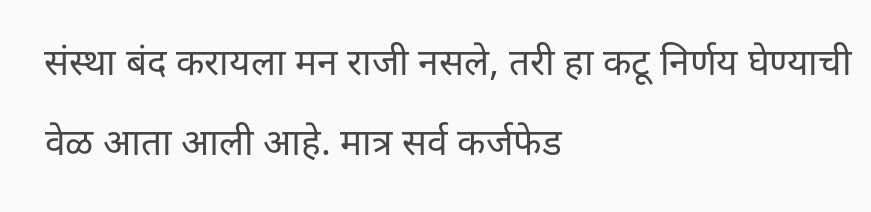संस्था बंद करायला मन राजी नसले, तरी हा कटू निर्णय घेण्याची वेळ आता आली आहे. मात्र सर्व कर्जफेड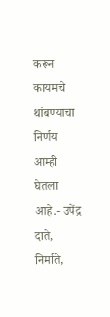करून कायमचे थांबण्याचा निर्णय आम्ही घेतला आहे.- उपेंद्र दाते, निर्माते,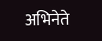अभिनेते